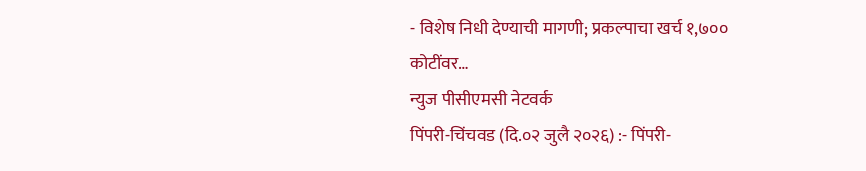- विशेष निधी देण्याची मागणी; प्रकल्पाचा खर्च १,७०० कोटींवर…
न्युज पीसीएमसी नेटवर्क
पिंपरी-चिंचवड (दि.०२ जुलै २०२६) :- पिंपरी-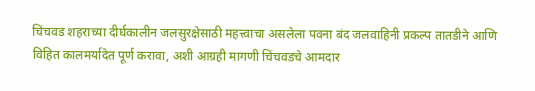चिंचवड शहराच्या दीर्घकालीन जलसुरक्षेसाठी महत्त्वाचा असलेला पवना बंद जलवाहिनी प्रकल्प तातडीने आणि विहित कालमर्यादेत पूर्ण करावा, अशी आग्रही मागणी चिंचवडचे आमदार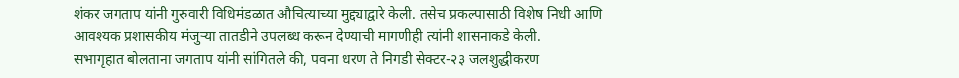शंकर जगताप यांनी गुरुवारी विधिमंडळात औचित्याच्या मुद्द्याद्वारे केली. तसेच प्रकल्पासाठी विशेष निधी आणि आवश्यक प्रशासकीय मंजुऱ्या तातडीने उपलब्ध करून देण्याची मागणीही त्यांनी शासनाकडे केली.
सभागृहात बोलताना जगताप यांनी सांगितले की, पवना धरण ते निगडी सेक्टर-२३ जलशुद्धीकरण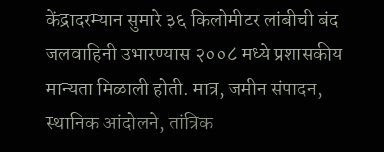केंद्रादरम्यान सुमारे ३६ किलोमीटर लांबीची बंद जलवाहिनी उभारण्यास २००८ मध्ये प्रशासकीय मान्यता मिळाली होती. मात्र, जमीन संपादन, स्थानिक आंदोलने, तांत्रिक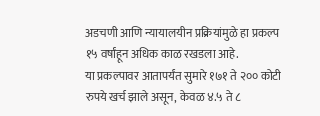अडचणी आणि न्यायालयीन प्रक्रियांमुळे हा प्रकल्प १५ वर्षांहून अधिक काळ रखडला आहे.
या प्रकल्पावर आतापर्यंत सुमारे १७१ ते २०० कोटी रुपये खर्च झाले असून, केवळ ४.५ ते ८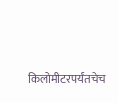किलोमीटरपर्यंतचेच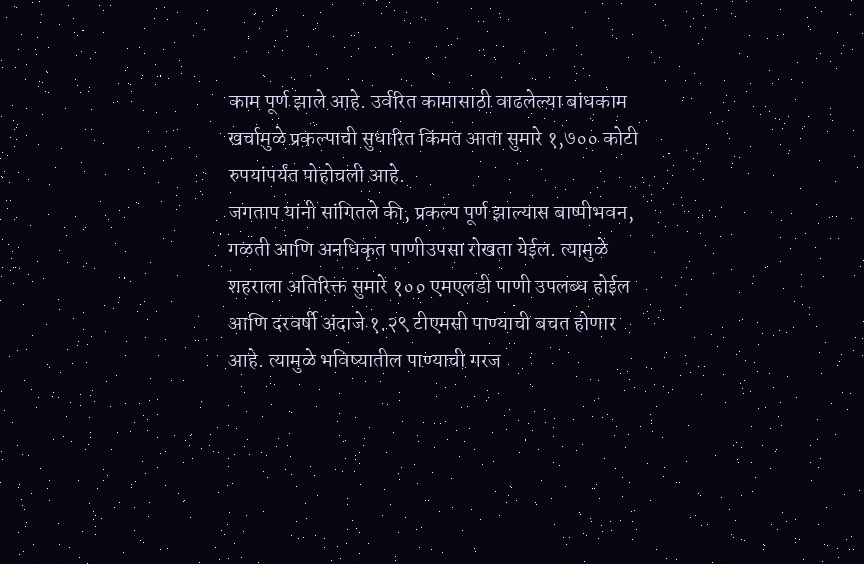काम पूर्ण झाले आहे. उर्वरित कामासाठी वाढलेल्या बांधकाम खर्चामुळे प्रकल्पाची सुधारित किंमत आता सुमारे १,७०० कोटी रुपयांपर्यंत पोहोचली आहे.
जगताप यांनी सांगितले की, प्रकल्प पूर्ण झाल्यास बाष्पीभवन, गळती आणि अनधिकृत पाणीउपसा रोखता येईल. त्यामुळे शहराला अतिरिक्त सुमारे १०० एमएलडी पाणी उपलब्ध होईल आणि दरवर्षी अंदाजे १.२९ टीएमसी पाण्याची बचत होणार आहे. त्यामुळे भविष्यातील पाण्याची गरज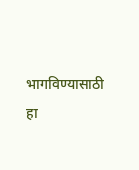भागविण्यासाठी हा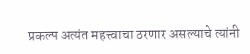प्रकल्प अत्यंत महत्त्वाचा ठरणार असल्याचे त्यांनी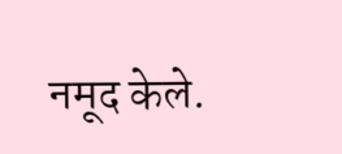नमूद केले.